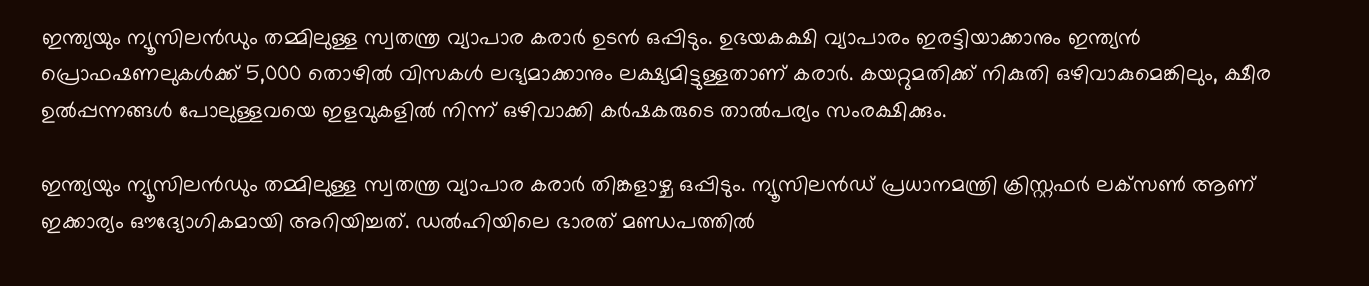ഇന്ത്യയും ന്യൂസിലന്‍ഡും തമ്മിലുള്ള സ്വതന്ത്ര വ്യാപാര കരാര്‍ ഉടന്‍ ഒപ്പിടും. ഉഭയകക്ഷി വ്യാപാരം ഇരട്ടിയാക്കാനും ഇന്ത്യന്‍ പ്രൊഫഷണലുകള്‍ക്ക് 5,000 തൊഴില്‍ വിസകള്‍ ലഭ്യമാക്കാനും ലക്ഷ്യമിട്ടുള്ളതാണ് കരാർ. കയറ്റുമതിക്ക് നികുതി ഒഴിവാകുമെങ്കിലും, ക്ഷീര ഉല്‍പ്പന്നങ്ങള്‍ പോലുള്ളവയെ ഇളവുകളില്‍ നിന്ന് ഒഴിവാക്കി കര്‍ഷകരുടെ താല്‍പര്യം സംരക്ഷിക്കും.

ഇന്ത്യയും ന്യൂസിലന്‍ഡും തമ്മിലുള്ള സ്വതന്ത്ര വ്യാപാര കരാര്‍ തിങ്കളാഴ്ച ഒപ്പിടും. ന്യൂസിലന്‍ഡ് പ്രധാനമന്ത്രി ക്രിസ്റ്റഫര്‍ ലക്‌സണ്‍ ആണ് ഇക്കാര്യം ഔദ്യോഗികമായി അറിയിച്ചത്. ഡല്‍ഹിയിലെ ഭാരത് മണ്ഡപത്തില്‍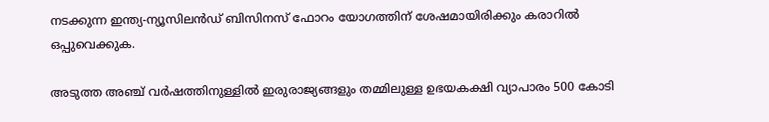നടക്കുന്ന ഇന്ത്യ-ന്യൂസിലന്‍ഡ് ബിസിനസ് ഫോറം യോഗത്തിന് ശേഷമായിരിക്കും കരാറില്‍ ഒപ്പുവെക്കുക.

അടുത്ത അഞ്ച് വര്‍ഷത്തിനുള്ളില്‍ ഇരുരാജ്യങ്ങളും തമ്മിലുള്ള ഉഭയകക്ഷി വ്യാപാരം 500 കോടി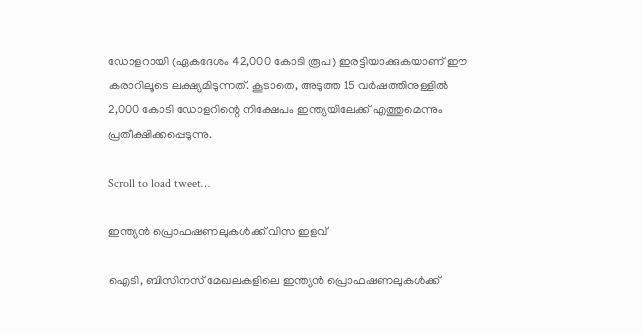ഡോളറായി (ഏകദേശം 42,000 കോടി രൂപ) ഇരട്ടിയാക്കുകയാണ് ഈ കരാറിലൂടെ ലക്ഷ്യമിടുന്നത്. കൂടാതെ, അടുത്ത 15 വര്‍ഷത്തിനുള്ളില്‍ 2,000 കോടി ഡോളറിന്റെ നിക്ഷേപം ഇന്ത്യയിലേക്ക് എത്തുമെന്നും പ്രതീക്ഷിക്കപ്പെടുന്നു.

Scroll to load tweet…

ഇന്ത്യന്‍ പ്രൊഫഷണലുകള്‍ക്ക് വിസ ഇളവ്

ഐടി, ബിസിനസ് മേഖലകളിലെ ഇന്ത്യന്‍ പ്രൊഫഷണലുകള്‍ക്ക്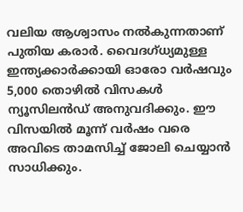വലിയ ആശ്വാസം നല്‍കുന്നതാണ് പുതിയ കരാര്‍. വൈദഗ്ധ്യമുള്ള ഇന്ത്യക്കാര്‍ക്കായി ഓരോ വര്‍ഷവും 5,000 തൊഴില്‍ വിസകള്‍ ന്യൂസിലന്‍ഡ് അനുവദിക്കും. ഈ വിസയില്‍ മൂന്ന് വര്‍ഷം വരെ അവിടെ താമസിച്ച് ജോലി ചെയ്യാന്‍ സാധിക്കും.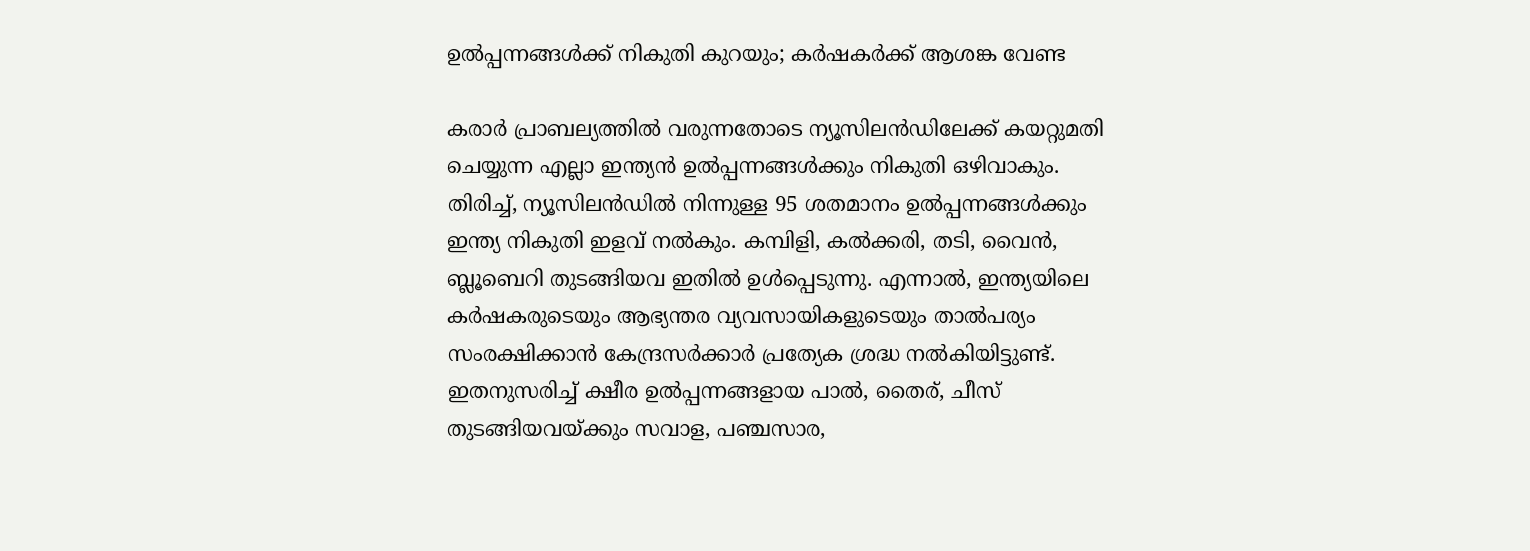ഉല്‍പ്പന്നങ്ങള്‍ക്ക് നികുതി കുറയും; കര്‍ഷകര്‍ക്ക് ആശങ്ക വേണ്ട

കരാര്‍ പ്രാബല്യത്തില്‍ വരുന്നതോടെ ന്യൂസിലന്‍ഡിലേക്ക് കയറ്റുമതി ചെയ്യുന്ന എല്ലാ ഇന്ത്യന്‍ ഉല്‍പ്പന്നങ്ങള്‍ക്കും നികുതി ഒഴിവാകും. തിരിച്ച്, ന്യൂസിലന്‍ഡില്‍ നിന്നുള്ള 95 ശതമാനം ഉല്‍പ്പന്നങ്ങള്‍ക്കും ഇന്ത്യ നികുതി ഇളവ് നല്‍കും. കമ്പിളി, കല്‍ക്കരി, തടി, വൈന്‍, ബ്ലൂബെറി തുടങ്ങിയവ ഇതില്‍ ഉള്‍പ്പെടുന്നു. എന്നാല്‍, ഇന്ത്യയിലെ കര്‍ഷകരുടെയും ആഭ്യന്തര വ്യവസായികളുടെയും താല്‍പര്യം സംരക്ഷിക്കാന്‍ കേന്ദ്രസര്‍ക്കാര്‍ പ്രത്യേക ശ്രദ്ധ നല്‍കിയിട്ടുണ്ട്. ഇതനുസരിച്ച് ക്ഷീര ഉല്‍പ്പന്നങ്ങളായ പാല്‍, തൈര്, ചീസ് തുടങ്ങിയവയ്ക്കും സവാള, പഞ്ചസാര,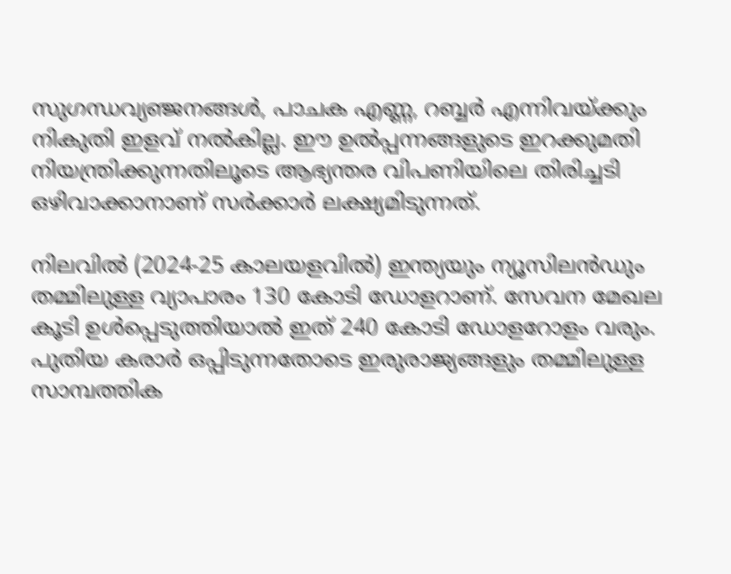സുഗന്ധവ്യഞ്ജനങ്ങള്‍, പാചക എണ്ണ, റബ്ബര്‍ എന്നിവയ്ക്കും നികുതി ഇളവ് നല്‍കില്ല. ഈ ഉല്‍പ്പന്നങ്ങളുടെ ഇറക്കുമതി നിയന്ത്രിക്കുന്നതിലൂടെ ആഭ്യന്തര വിപണിയിലെ തിരിച്ചടി ഒഴിവാക്കാനാണ് സര്‍ക്കാര്‍ ലക്ഷ്യമിടുന്നത്.

നിലവില്‍ (2024-25 കാലയളവില്‍) ഇന്ത്യയും ന്യൂസിലന്‍ഡും തമ്മിലുള്ള വ്യാപാരം 130 കോടി ഡോളറാണ്. സേവന മേഖല കൂടി ഉള്‍പ്പെടുത്തിയാല്‍ ഇത് 240 കോടി ഡോളറോളം വരും. പുതിയ കരാര്‍ ഒപ്പിടുന്നതോടെ ഇരുരാജ്യങ്ങളും തമ്മിലുള്ള സാമ്പത്തിക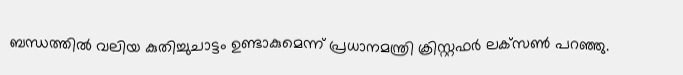ബന്ധത്തില്‍ വലിയ കുതിച്ചുചാട്ടം ഉണ്ടാകുമെന്ന് പ്രധാനമന്ത്രി ക്രിസ്റ്റഫര്‍ ലക്‌സണ്‍ പറഞ്ഞു.